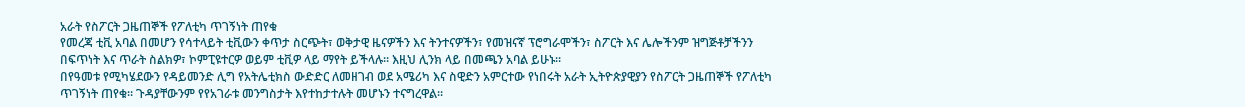አራት የስፖርት ጋዜጠኞች የፖለቲካ ጥገኝነት ጠየቁ
የመረጃ ቲቪ አባል በመሆን የሳተላይት ቲቪውን ቀጥታ ስርጭት፣ ወቅታዊ ዜናዎችን እና ትንተናዎችን፣ የመዝናኛ ፕሮግራሞችን፣ ስፖርት እና ሌሎችንም ዝግጅቶቻችንን በፍጥነት እና ጥራት ስልክዎ፣ ኮምፒዩተርዎ ወይም ቲቪዎ ላይ ማየት ይችላሉ። እዚህ ሊንክ ላይ በመጫን አባል ይሁኑ።
በየዓመቱ የሚካሄደውን የዳይመንድ ሊግ የአትሌቲክስ ውድድር ለመዘገብ ወደ አሜሪካ እና ስዊድን አምርተው የነበሩት አራት ኢትዮጵያዊያን የስፖርት ጋዜጠኞች የፖለቲካ ጥገኝነት ጠየቁ። ጉዳያቸውንም የየአገራቱ መንግስታት እየተከታተሉት መሆኑን ተናግረዋል።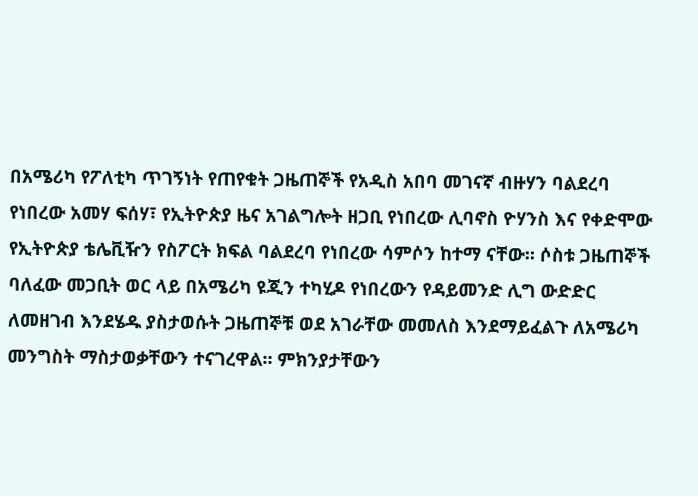በአሜሪካ የፖለቲካ ጥገኝነት የጠየቁት ጋዜጠኞች የአዲስ አበባ መገናኛ ብዙሃን ባልደረባ የነበረው አመሃ ፍሰሃ፣ የኢትዮጵያ ዜና አገልግሎት ዘጋቢ የነበረው ሊባኖስ ዮሃንስ እና የቀድሞው የኢትዮጵያ ቴሌቪዥን የስፖርት ክፍል ባልደረባ የነበረው ሳምሶን ከተማ ናቸው። ሶስቱ ጋዜጠኞች ባለፈው መጋቢት ወር ላይ በአሜሪካ ዩጂን ተካሂዶ የነበረውን የዳይመንድ ሊግ ውድድር ለመዘገብ እንደሄዱ ያስታወሱት ጋዜጠኞቹ ወደ አገራቸው መመለስ እንደማይፈልጉ ለአሜሪካ መንግስት ማስታወቃቸውን ተናገረዋል። ምክንያታቸውን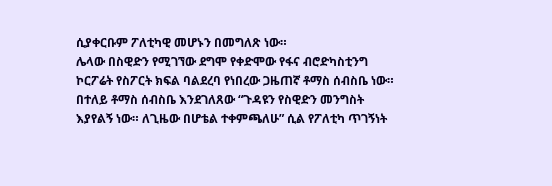ሲያቀርቡም ፖለቲካዊ መሆኑን በመግለጽ ነው።
ሌላው በስዊድን የሚገኘው ደግሞ የቀድሞው የፋና ብሮድካስቲንግ ኮርፖሬት የስፖርት ክፍል ባልደረባ የነበረው ጋዜጠኛ ቶማስ ሰብስቤ ነው። በተለይ ቶማስ ሰብስቤ እንደገለጸው “ጉዳዩን የስዊድን መንግስት እያየልኝ ነው። ለጊዜው በሆቴል ተቀምጫለሁ” ሲል የፖለቲካ ጥገኝነት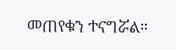መጠየቁን ተናግሯል።